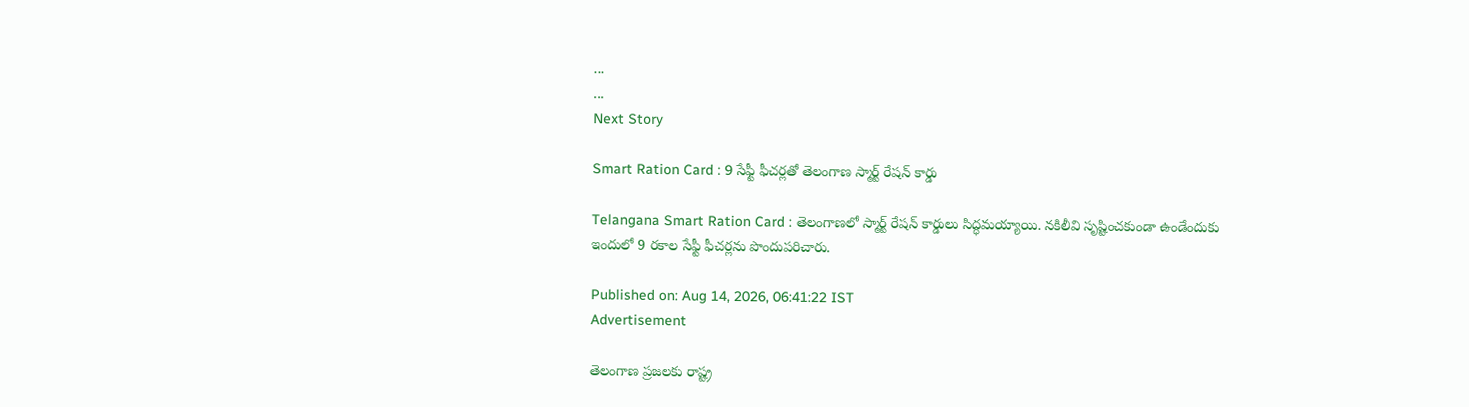...
...
Next Story

Smart Ration Card : 9 సేఫ్టీ ఫీచర్లతో తెలంగాణ స్మార్ట్ రేషన్ కార్డు

Telangana Smart Ration Card : తెలంగాణలో స్మార్ట్ రేషన్ కార్డులు సిద్ధమయ్యాయి. నకిలీవి సృష్టించకుండా ఉండేందుకు ఇందులో 9 రకాల సేఫ్టీ ఫీచర్లను పొందుపరిచారు.

Published on: Aug 14, 2026, 06:41:22 IST
Advertisement

తెలంగాణ ప్రజలకు రాష్ట్ర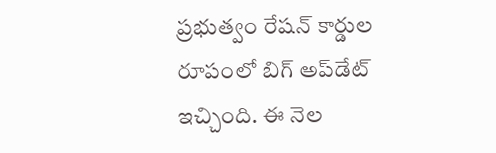ప్రభుత్వం రేషన్ కార్డుల రూపంలో బిగ్ అప్‌డేట్ ఇచ్చింది. ఈ నెల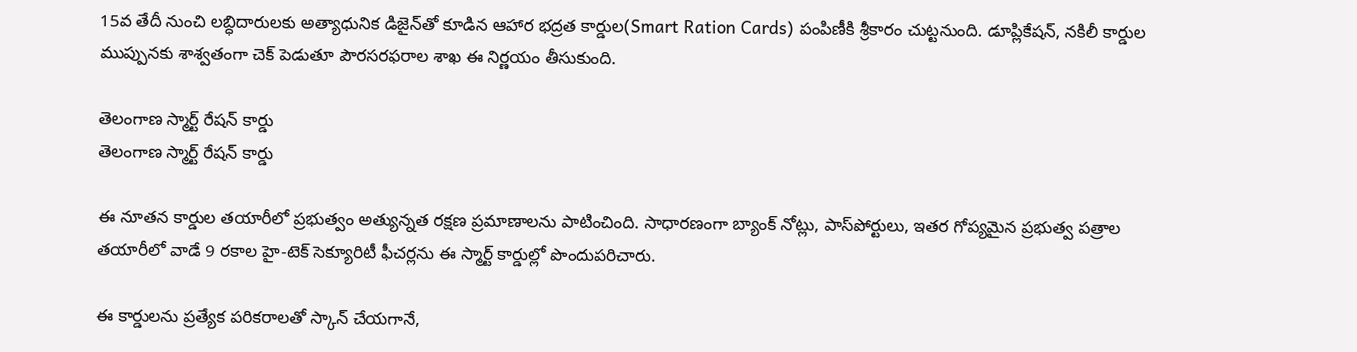15వ తేదీ నుంచి లబ్ధిదారులకు అత్యాధునిక డిజైన్‌తో కూడిన ఆహార భద్రత కార్డుల(Smart Ration Cards) పంపిణీకి శ్రీకారం చుట్టనుంది. డూప్లికేషన్, నకిలీ కార్డుల ముప్పునకు శాశ్వతంగా చెక్ పెడుతూ పౌరసరఫరాల శాఖ ఈ నిర్ణయం తీసుకుంది.

తెలంగాణ స్మార్ట్ రేషన్ కార్డు
తెలంగాణ స్మార్ట్ రేషన్ కార్డు

ఈ నూతన కార్డుల తయారీలో ప్రభుత్వం అత్యున్నత రక్షణ ప్రమాణాలను పాటించింది. సాధారణంగా బ్యాంక్ నోట్లు, పాస్‌పోర్టులు, ఇతర గోప్యమైన ప్రభుత్వ పత్రాల తయారీలో వాడే 9 రకాల హై-టెక్ సెక్యూరిటీ ఫీచర్లను ఈ స్మార్ట్ కార్డుల్లో పొందుపరిచారు.

ఈ కార్డులను ప్రత్యేక పరికరాలతో స్కాన్ చేయగానే,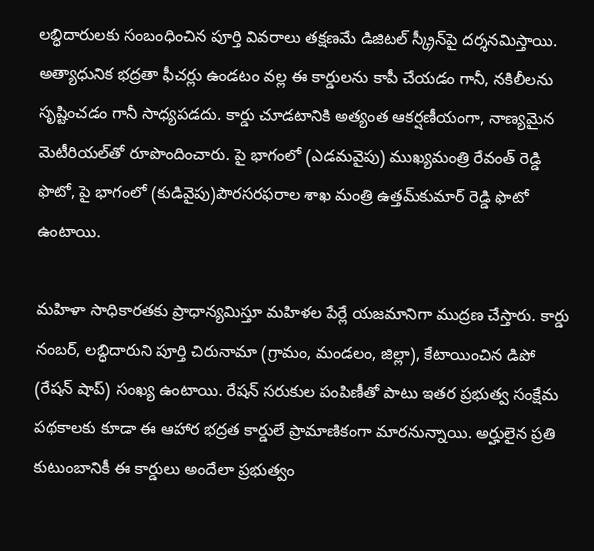లబ్ధిదారులకు సంబంధించిన పూర్తి వివరాలు తక్షణమే డిజిటల్ స్క్రీన్‌పై దర్శనమిస్తాయి. అత్యాధునిక భద్రతా ఫీచర్లు ఉండటం వల్ల ఈ కార్డులను కాపీ చేయడం గానీ, నకిలీలను సృష్టించడం గానీ సాధ్యపడదు. కార్డు చూడటానికి అత్యంత ఆకర్షణీయంగా, నాణ్యమైన మెటీరియల్‌తో రూపొందించారు. పై భాగంలో (ఎడమవైపు) ముఖ్యమంత్రి రేవంత్ రెడ్డి ఫొటో, పై భాగంలో (కుడివైపు)పౌరసరఫరాల శాఖ మంత్రి ఉత్తమ్‌కుమార్ రెడ్డి ఫొటో ఉంటాయి.

మహిళా సాధికారతకు ప్రాధాన్యమిస్తూ మహిళల పేర్లే యజమానిగా ముద్రణ చేస్తారు. కార్డు నంబర్, లబ్ధిదారుని పూర్తి చిరునామా (గ్రామం, మండలం, జిల్లా), కేటాయించిన డిపో (రేషన్ షాప్) సంఖ్య ఉంటాయి. రేషన్ సరుకుల పంపిణీతో పాటు ఇతర ప్రభుత్వ సంక్షేమ పథకాలకు కూడా ఈ ఆహార భద్రత కార్డులే ప్రామాణికంగా మారనున్నాయి. అర్హులైన ప్రతి కుటుంబానికీ ఈ కార్డులు అందేలా ప్రభుత్వం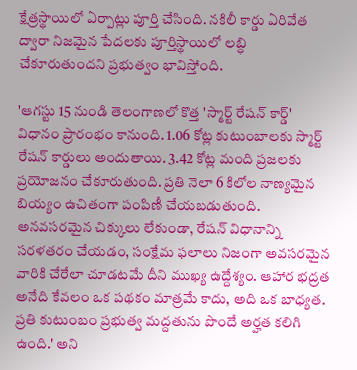క్షేత్రస్థాయిలో ఏర్పాట్లు పూర్తి చేసింది. నకిలీ కార్డు ఏరివేత ద్వారా నిజమైన పేదలకు పూర్తిస్థాయిలో లబ్ధి చేకూరుతుందని ప్రభుత్వం భావిస్తోంది.

'ఆగస్టు 15 నుండి తెలంగాణలో కొత్త 'స్మార్ట్ రేషన్ కార్డ్' విధానం ప్రారంభం కానుంది. 1.06 కోట్ల కుటుంబాలకు స్మార్ట్ రేషన్ కార్డులు అందుతాయి. 3.42 కోట్ల మంది ప్రజలకు ప్రయోజనం చేకూరుతుంది. ప్రతి నెలా 6 కిలోల నాణ్యమైన బియ్యం ఉచితంగా పంపిణీ చేయబడుతుంది. అనవసరమైన చిక్కులు లేకుండా, రేషన్ విధానాన్ని సరళతరం చేయడం, సంక్షేమ ఫలాలు నిజంగా అవసరమైన వారికి చేరేలా చూడటమే దీని ముఖ్య ఉద్దేశ్యం. ఆహార భద్రత అనేది కేవలం ఒక పథకం మాత్రమే కాదు, అది ఒక బాధ్యత. ప్రతి కుటుంబం ప్రభుత్వ మద్దతును పొందే అర్హత కలిగి ఉంది.' అని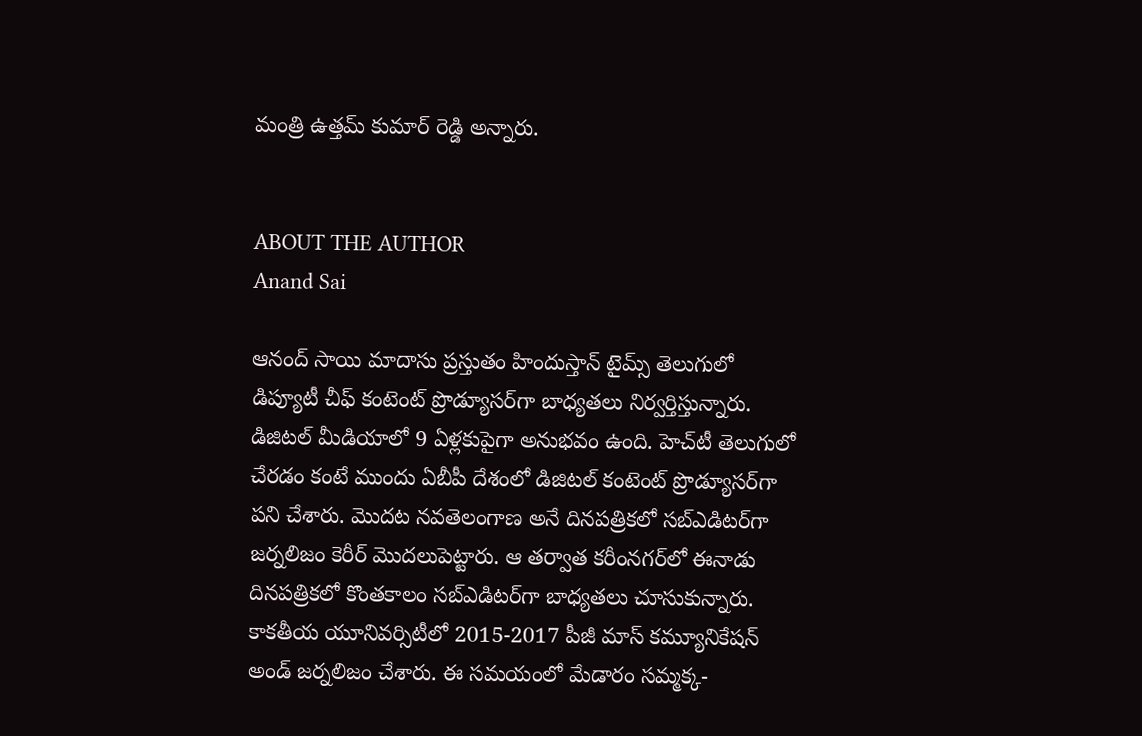మంత్రి ఉత్తమ్ కుమార్ రెడ్డి అన్నారు.


ABOUT THE AUTHOR
Anand Sai

ఆనంద్ సాయి మాదాసు ప్రస్తుతం హిందుస్తాన్ టైమ్స్ తెలుగులో డిప్యూటీ చీఫ్ కంటెంట్ ప్రొడ్యూసర్‌గా బాధ్యతలు నిర్వర్తిస్తున్నారు. డిజిటల్ మీడియాలో 9 ఏళ్లకుపైగా అనుభవం ఉంది. హెచ్‌టీ తెలుగులో చేరడం కంటే ముందు ఏబీపీ దేశంలో డిజిటల్ కంటెంట్ ప్రొడ్యూసర్‌గా పని చేశారు. మెుదట నవతెలంగాణ అనే దినపత్రికలో సబ్ఎడిటర్‌గా జర్నలిజం కెరీర్ మెుదలుపెట్టారు. ఆ తర్వాత కరీంనగర్‌లో ఈనాడు దినపత్రికలో కొంతకాలం సబ్‌ఎడిటర్‌గా బాధ్యతలు చూసుకున్నారు. కాకతీయ యూనివర్సిటీలో 2015-2017 పీజీ మాస్ కమ్యూనికేషన్ అండ్ జర్నలిజం చేశారు. ఈ సమయంలో మేడారం సమ్మక్క-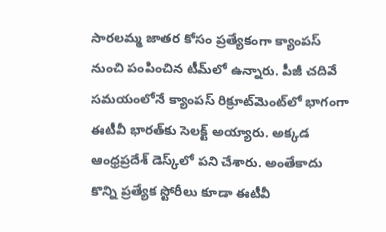సారలమ్మ జాతర కోసం ప్రత్యేకంగా క్యాంపస్ నుంచి పంపించిన టీమ్‌లో ఉన్నారు. పీజీ చదివే సమయంలోనే క్యాంపస్ రిక్రూట్‌మెంట్‌లో భాగంగా ఈటీవీ భారత్‌కు సెలక్ట్ అయ్యారు. అక్కడ ఆంధ్రప్రదేశ్‌ డెస్క్‌లో పని చేశారు. అంతేకాదు కొన్ని ప్రత్యేక స్టోరీలు కూడా ఈటీవీ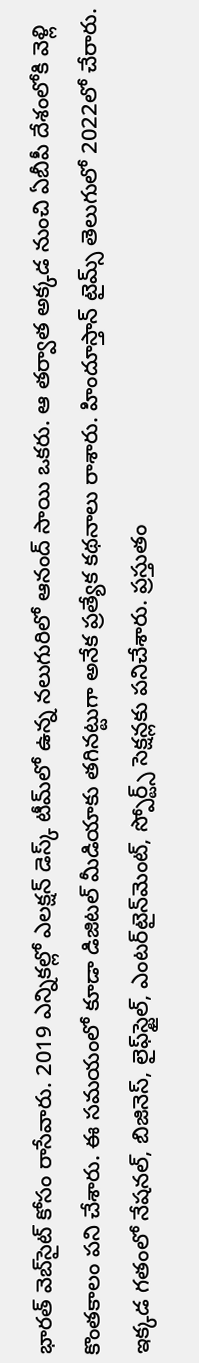భారత్ వెబ్‌సైట్ కోసం రాసేవారు. 2019 ఎన్నికల్లో ఎలక్షన్ డెస్క్‌ టీమ్‌లో ఉన్న నలుగురిలో ఆనంద్ సాయి ఒకరు. ఆ తర్వాత అక్కడ నుంచి ఏబీపీ దేశంలోకి వెళ్లి కొంతకాలం పని చేశారు. ఈ సమయంలో కూడా డిజిటల్ మీడియాకు తగినట్టుగా అనేక ప్రత్యేక కథనాలు రాశారు. హిందూస్తాన్ టైమ్స్‌ తెలుగులో 2022లో చేరారు. ఇక్కడ గతంలో నేషనల్, బిజినెస్, లైఫ్‌స్టైల్, ఎంటర్‌టైన్‌మెంట్‌, స్పోర్ట్స్‌ సెక్షన్లకు పనిచేశారు. ప్రస్తుతం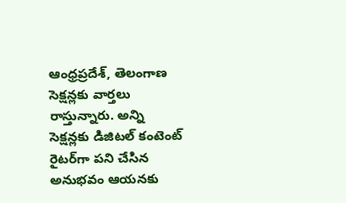ఆంధ్రప్రదేశ్, తెలంగాణ సెక్షన్లకు వార్తలు రాస్తున్నారు. అన్ని సెక్షన్లకు డిజిటల్ కంటెంట్ రైటర్‌గా పని చేసిన అనుభవం ఆయనకు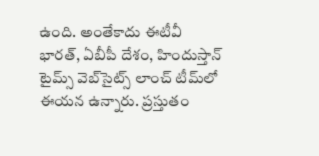ఉంది. అంతేకాదు ఈటీవీ భారత్, ఏబీపీ దేశం, హిందుస్తాన్ టైమ్స్ వెబ్‌సైట్స్ లాంచ్ టీమ్‌లో ఈయన ఉన్నారు. ప్రస్తుతం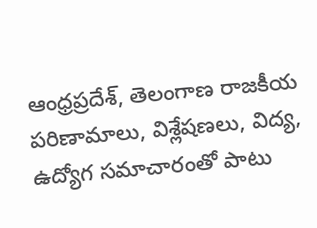ఆంధ్రప్రదేశ్, తెలంగాణ రాజకీయ పరిణామాలు, విశ్లేషణలు, విద్య, ఉద్యోగ సమాచారంతో పాటు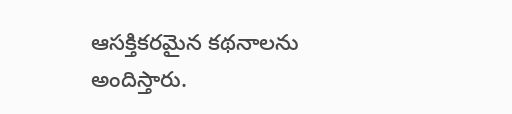ఆసక్తికరమైన కథనాలను అందిస్తారు.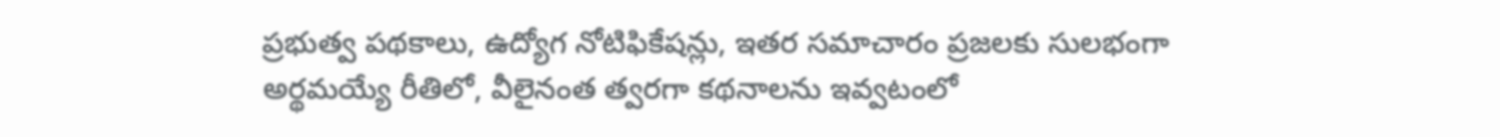ప్రభుత్వ పథకాలు, ఉద్యోగ నోటిఫికేషన్లు, ఇతర సమాచారం ప్రజలకు సులభంగా అర్థమయ్యే రీతిలో, వీలైనంత త్వరగా కథనాలను ఇవ్వటంలో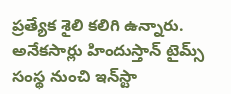ప్రత్యేక శైలి కలిగి ఉన్నారు. అనేకసార్లు హిందుస్తాన్ టైమ్స్ సంస్థ నుంచి ఇన్‌స్టా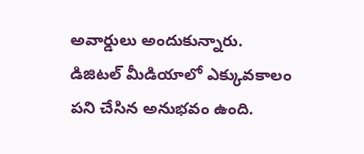అవార్డులు అందుకున్నారు. డిజిటల్ మీడియాలో ఎక్కువకాలం పని చేసిన అనుభవం ఉంది.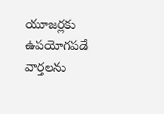యూజర్లకు ఉపయోగపడే వార్తలను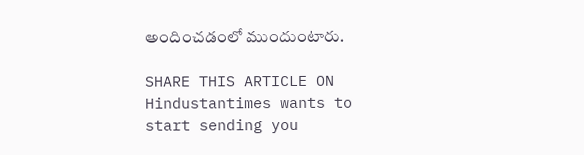అందించడంలో ముందుంటారు.

SHARE THIS ARTICLE ON
Hindustantimes wants to start sending you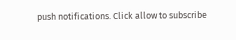push notifications. Click allow to subscribe